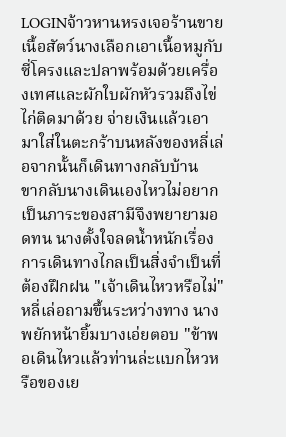LOGINจ้าวหานหรงเจอร้านขายเนื้อสัตว์นางเลือกเอาเนื้อหมูกับซี่โครงและปลาพร้อมด้วยเครื่องเทศและผักใบผักหัวรวมถึงไข่ไก่ติดมาด้วย จ่ายเงินแล้วเอามาใส่ในตะกร้าบนหลังของหลี่เล่อจากนั้นก็เดินทางกลับบ้าน
ขากลับนางเดินเองไหวไม่อยากเป็นภาระของสามีจึงพยายามอดทน นางตั้งใจลดน้ำหนักเรื่องการเดินทางไกลเป็นสิ่งจำเป็นที่ต้องฝึกฝน "เจ้าเดินไหวหรือไม่" หลี่เล่อถามขึ้นระหว่างทาง นางพยักหน้ายิ้มบางเอ่ยตอบ "ข้าพอเดินไหวแล้วท่านล่ะแบกไหวหรือของเย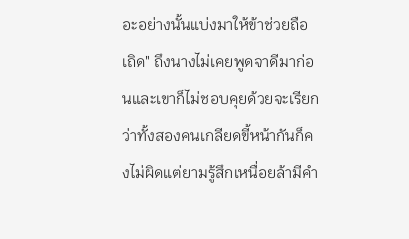อะอย่างนั้นแบ่งมาให้ข้าช่วยถือเถิด" ถึงนางไม่เคยพูดจาดีมาก่อนและเขาก็ไม่ชอบคุยด้วยจะเรียกว่าทั้งสองคนเกลียดขี้หน้ากันก็คงไม่ผิดแต่ยามรู้สึกเหนื่อยล้ามีคำ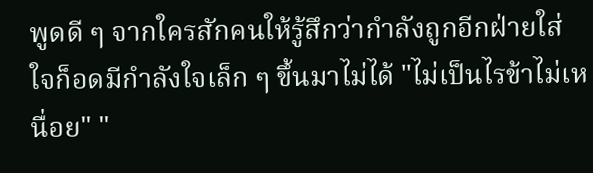พูดดี ๆ จากใครสักคนให้รู้สึกว่ากำลังถูกอีกฝ่ายใส่ใจก็อดมีกำลังใจเล็ก ๆ ขึ้นมาไม่ได้ "ไม่เป็นไรข้าไม่เหนื่อย" "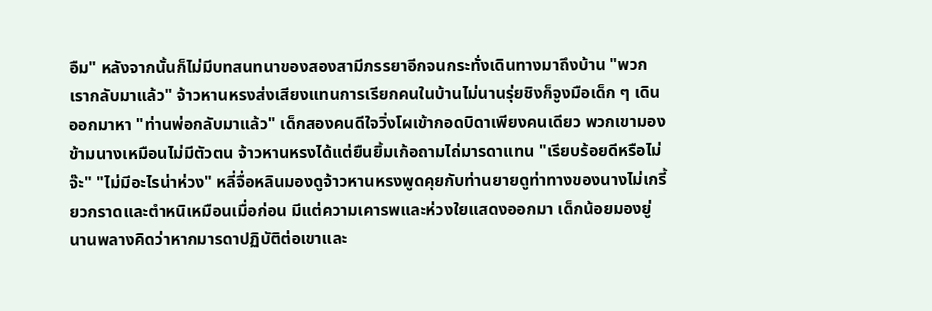อืม" หลังจากนั้นก็ไม่มีบทสนทนาของสองสามีภรรยาอีกจนกระทั่งเดินทางมาถึงบ้าน "พวกเรากลับมาแล้ว" จ้าวหานหรงส่งเสียงแทนการเรียกคนในบ้านไม่นานรุ่ยชิงก็จูงมือเด็ก ๆ เดินออกมาหา "ท่านพ่อกลับมาแล้ว" เด็กสองคนดีใจวิ่งโผเข้ากอดบิดาเพียงคนเดียว พวกเขามองข้ามนางเหมือนไม่มีตัวตน จ้าวหานหรงได้แต่ยืนยิ้มเก้อถามไถ่มารดาแทน "เรียบร้อยดีหรือไม่จ๊ะ" "ไม่มีอะไรน่าห่วง" หลี่จื่อหลินมองดูจ้าวหานหรงพูดคุยกับท่านยายดูท่าทางของนางไม่เกรี้ยวกราดและตำหนิเหมือนเมื่อก่อน มีแต่ความเคารพและห่วงใยแสดงออกมา เด็กน้อยมองยู่นานพลางคิดว่าหากมารดาปฏิบัติต่อเขาและ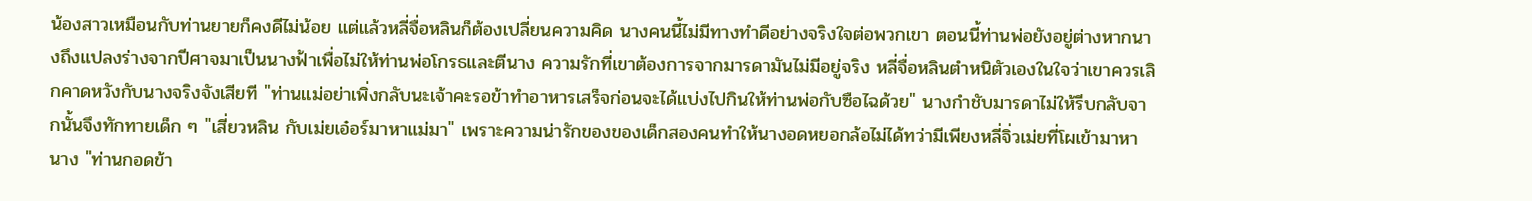น้องสาวเหมือนกับท่านยายก็คงดีไม่น้อย แต่แล้วหลี่จื่อหลินก็ต้องเปลี่ยนความคิด นางคนนี้ไม่มีทางทำดีอย่างจริงใจต่อพวกเขา ตอนนี้ท่านพ่อยังอยู่ต่างหากนางถึงแปลงร่างจากปีศาจมาเป็นนางฟ้าเพื่อไม่ให้ท่านพ่อโกรธและตีนาง ความรักที่เขาต้องการจากมารดามันไม่มีอยู่จริง หลี่จื่อหลินตำหนิตัวเองในใจว่าเขาควรเลิกคาดหวังกับนางจริงจังเสียที "ท่านแม่อย่าเพิ่งกลับนะเจ้าคะรอข้าทำอาหารเสร็จก่อนจะได้แบ่งไปกินให้ท่านพ่อกับซือไฉด้วย" นางกำชับมารดาไม่ให้รีบกลับจากนั้นจึงทักทายเด็ก ๆ "เสี่ยวหลิน กับเม่ยเอ๋อร์มาหาแม่มา" เพราะความน่ารักของของเด็กสองคนทำให้นางอดหยอกล้อไม่ได้ทว่ามีเพียงหลี่จิ่วเม่ยที่โผเข้ามาหานาง "ท่านกอดข้า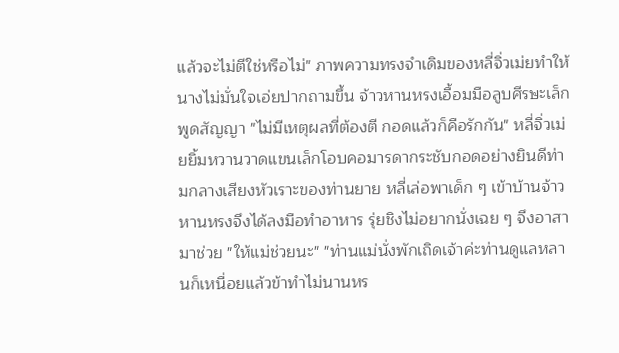แล้วจะไม่ตีใช่หรือไม่" ภาพความทรงจำเดิมของหลี่จิ่วเม่ยทำให้นางไม่มั่นใจเอ่ยปากถามขึ้น จ้าวหานหรงเอื้อมมือลูบศีรษะเล็กพูดสัญญา "ไม่มีเหตุผลที่ต้องตี กอดแล้วก็คือรักกัน" หลี่จิ่วเม่ยยิ้มหวานวาดแขนเล็กโอบคอมารดากระชับกอดอย่างยินดีท่ามกลางเสียงหัวเราะของท่านยาย หลี่เล่อพาเด็ก ๆ เข้าบ้านจ้าวหานหรงจึงได้ลงมือทำอาหาร รุ่ยชิงไม่อยากนั่งเฉย ๆ จึงอาสามาช่วย "ให้แม่ช่วยนะ" "ท่านแม่นั่งพักเถิดเจ้าค่ะท่านดูแลหลานก็เหนื่อยแล้วข้าทำไม่นานหร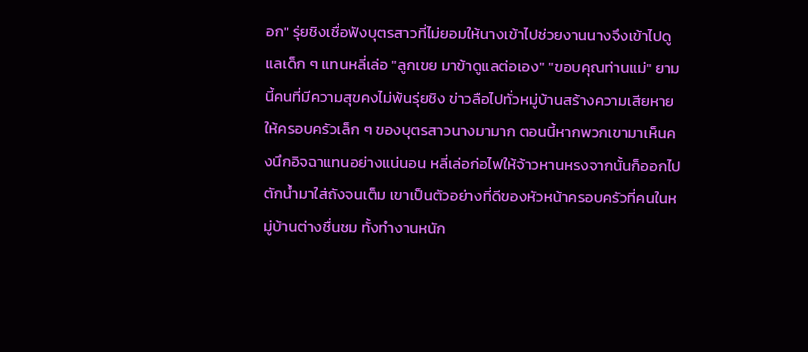อก" รุ่ยชิงเชื่อฟังบุตรสาวที่ไม่ยอมให้นางเข้าไปช่วยงานนางจึงเข้าไปดูแลเด็ก ๆ แทนหลี่เล่อ "ลูกเขย มาข้าดูแลต่อเอง" "ขอบคุณท่านแม่" ยามนี้คนที่มีความสุขคงไม่พ้นรุ่ยชิง ข่าวลือไปทั่วหมู่บ้านสร้างความเสียหายให้ครอบครัวเล็ก ๆ ของบุตรสาวนางมามาก ตอนนี้หากพวกเขามาเห็นคงนึกอิจฉาแทนอย่างแน่นอน หลี่เล่อก่อไฟให้จ้าวหานหรงจากนั้นก็ออกไปตักน้ำมาใส่ถังจนเต็ม เขาเป็นตัวอย่างที่ดีของหัวหน้าครอบครัวที่คนในหมู่บ้านต่างชื่นชม ทั้งทำงานหนัก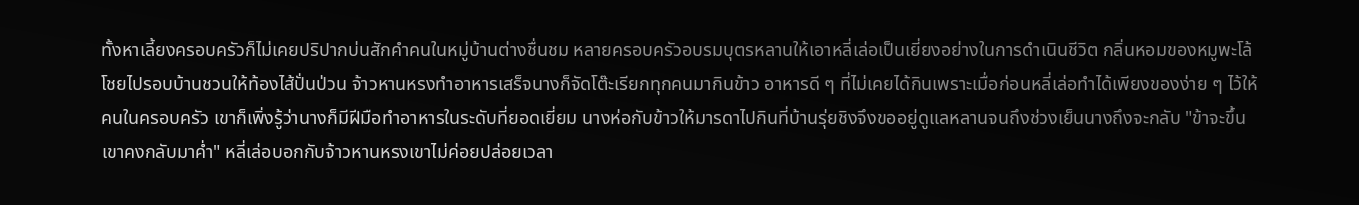ทั้งหาเลี้ยงครอบครัวก็ไม่เคยปริปากบ่นสักคำคนในหมู่บ้านต่างชื่นชม หลายครอบครัวอบรมบุตรหลานให้เอาหลี่เล่อเป็นเยี่ยงอย่างในการดำเนินชีวิต กลิ่นหอมของหมูพะโล้โชยไปรอบบ้านชวนให้ท้องไส้ปั่นป่วน จ้าวหานหรงทำอาหารเสร็จนางก็จัดโต๊ะเรียกทุกคนมากินข้าว อาหารดี ๆ ที่ไม่เคยได้กินเพราะเมื่อก่อนหลี่เล่อทำได้เพียงของง่าย ๆ ไว้ให้คนในครอบครัว เขาก็เพิ่งรู้ว่านางก็มีฝีมือทำอาหารในระดับที่ยอดเยี่ยม นางห่อกับข้าวให้มารดาไปกินที่บ้านรุ่ยชิงจึงขออยู่ดูแลหลานจนถึงช่วงเย็นนางถึงจะกลับ "ข้าจะขึ้นเขาคงกลับมาค่ำ" หลี่เล่อบอกกับจ้าวหานหรงเขาไม่ค่อยปล่อยเวลา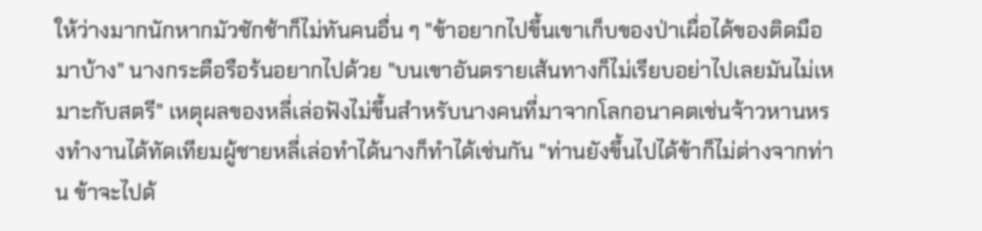ให้ว่างมากนักหากมัวชักช้าก็ไม่ทันคนอื่น ๆ "ข้าอยากไปขึ้นเขาเก็บของป่าเผื่อได้ของติดมือมาบ้าง" นางกระตือรือร้นอยากไปด้วย "บนเขาอันตรายเส้นทางก็ไม่เรียบอย่าไปเลยมันไม่เหมาะกับสตรี" เหตุผลของหลี่เล่อฟังไม่ขึ้นสำหรับนางคนที่มาจากโลกอนาคตเช่นจ้าวหานหรงทำงานได้ทัดเทียมผู้ชายหลี่เล่อทำได้นางก็ทำได้เช่นกัน "ท่านยังขึ้นไปได้ข้าก็ไม่ต่างจากท่าน ข้าจะไปด้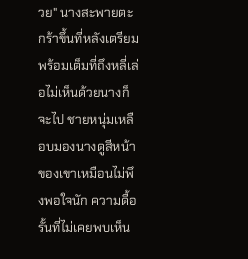วย" นางสะพายตะกร้าขึ้นที่หลังเตรียมพร้อมเต็มที่ถึงหลี่เล่อไม่เห็นด้วยนางก็จะไป ชายหนุ่มเหลือบมองนางดูสีหน้าของเขาเหมือนไม่พึงพอใจนัก ความดื้อรั้นที่ไม่เคยพบเห็น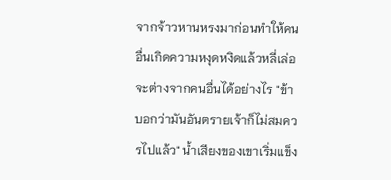จากจ้าวหานหรงมาก่อนทำให้คนอื่นเกิดความหงุดหงิดแล้วหลี่เล่อจะต่างจากคนอื่นได้อย่างไร "ข้าบอกว่ามันอันตรายเจ้าก็ไม่สมควรไปแล้ว" น้ำเสียงของเขาเริ่มแข็ง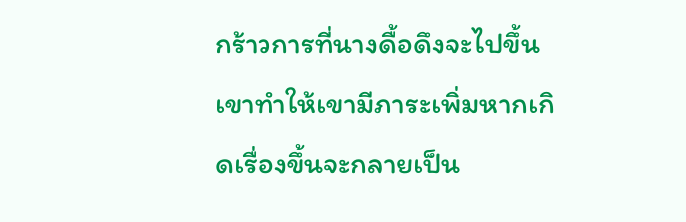กร้าวการที่นางดื้อดึงจะไปขึ้นเขาทำให้เขามีภาระเพิ่มหากเกิดเรื่องขึ้นจะกลายเป็น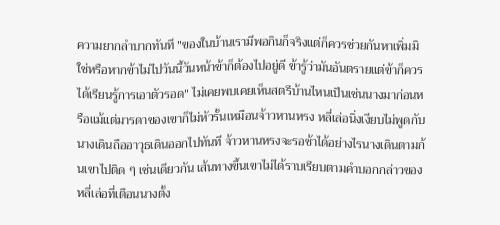ความยากลำบากทันที "ของในบ้านเรามีพอกินก็จริงแต่ก็ควรช่วยกันหาเพิ่มมิใช่หรือหากข้าไม่ไปวันนี้วันหน้าข้าก็ต้องไปอยู่ดี ข้ารู้ว่ามันอันตรายแต่ข้าก็ควรได้เรียนรู้การเอาตัวรอด" ไม่เคยพบเคยเห็นสตรีบ้านไหนเป็นเช่นนางมาก่อนหรือแม้แต่มารดาของเขาก็ไม่หัวรั้นเหมือนจ้าวหานหรง หลี่เล่อนิ่งเงียบไม่พูดกับนางเดินถืออาวุธเดินออกไปทันที จ้าวหานหรงจะรอช้าได้อย่างไรนางเดินตามก้นเขาไปติด ๆ เช่นเดียวกัน เส้นทางขึ้นเขาไม่ได้ราบเรียบตามคำบอกกล่าวของหลี่เล่อที่เตือนนางตั้ง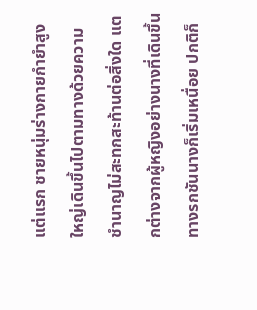แต่แรก ชายหนุ่มร่างกายกำยำสูงใหญ่เดินขึ้นไปตามทางด้วยความชำนาญไม่สะทกสะท้านต่อสิ่งใด แตกต่างจากผู้หญิงอย่างนางที่เดินขึ้นทางรกชันนางก็เริ่มเหนื่อย ปกติก็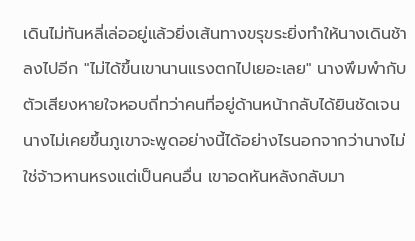เดินไม่ทันหลี่เล่ออยู่แล้วยิ่งเส้นทางขรุขระยิ่งทำให้นางเดินช้าลงไปอีก "ไม่ได้ขึ้นเขานานแรงตกไปเยอะเลย" นางพึมพำกับตัวเสียงหายใจหอบถี่ทว่าคนที่อยู่ด้านหน้ากลับได้ยินชัดเจน นางไม่เคยขึ้นภูเขาจะพูดอย่างนี้ได้อย่างไรนอกจากว่านางไม่ใช่จ้าวหานหรงแต่เป็นคนอื่น เขาอดหันหลังกลับมา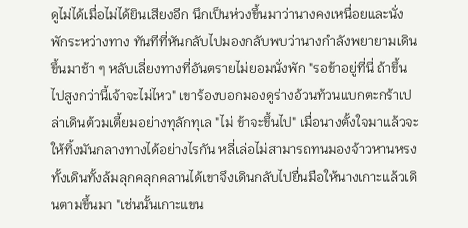ดูไม่ได้เมื่อไม่ได้ยินเสียงอีก นึกเป็นห่วงขึ้นมาว่านางคงเหนื่อยและนั่งพักระหว่างทาง ทันทีที่หันกลับไปมองกลับพบว่านางกำลังพยายามเดินขึ้นมาช้า ๆ หลับเลี่ยงทางที่อันตรายไม่ยอมนั่งพัก "รอข้าอยู่ที่นี่ ถ้าขึ้นไปสูงกว่านี้เจ้าจะไม่ไหว" เขาร้องบอกมองดูร่างอ้วนท้วนแบกตะกร้าเปล่าเดินต้วมเตี้ยมอย่างทุลักทุเล "ไม่ ข้าจะขึ้นไป" เมื่อนางตั้งใจมาแล้วจะให้ทิ้งมันกลางทางได้อย่างไรกัน หลี่เล่อไม่สามารถทนมองจ้าวหานหรงทั้งเดินทั้งล้มลุกคลุกคลานได้เขาจึงเดินกลับไปยื่นมือให้นางเกาะแล้วเดินตามขึ้นมา "เช่นนั้นเกาะแขน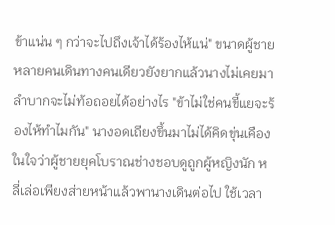ข้าแน่น ๆ กว่าจะไปถึงเจ้าได้ร้องไห้แน่" ขนาดผู้ชายหลายคนเดินทางคนเดียวยังยากแล้วนางไม่เคยมาลำบากจะไม่ท้อถอยได้อย่างไร "ข้าไม่ใช่คนขี้แยจะร้องไห้ทำไมกัน" นางอดเถียงขึ้นมาไม่ได้คิดขุ่นเคืองในใจว่าผู้ชายยุคโบราณช่างชอบดูถูกผู้หญิงนัก หลี่เล่อเพียงส่ายหน้าแล้วพานางเดินต่อไป ใช้เวลา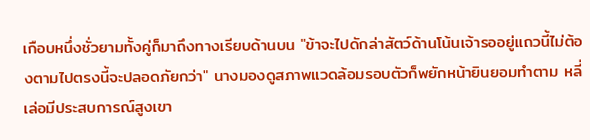เกือบหนึ่งชั่วยามทั้งคู่ก็มาถึงทางเรียบด้านบน "ข้าจะไปดักล่าสัตว์ด้านโน้นเจ้ารออยู่แถวนี้ไม่ต้องตามไปตรงนี้จะปลอดภัยกว่า" นางมองดูสภาพแวดล้อมรอบตัวก็พยักหน้ายินยอมทำตาม หลี่เล่อมีประสบการณ์สูงเขา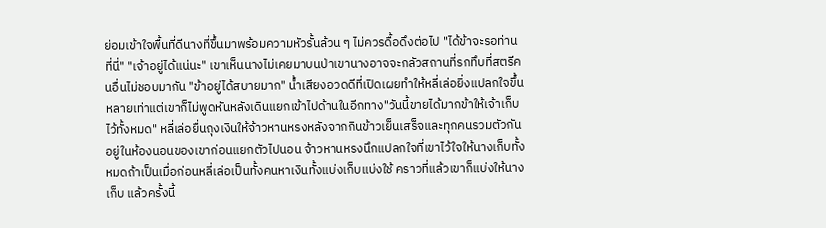ย่อมเข้าใจพื้นที่ดีนางที่ขึ้นมาพร้อมความหัวรั้นล้วน ๆ ไม่ควรดื้อดึงต่อไป "ได้ข้าจะรอท่านที่นี่" "เจ้าอยู่ได้แน่นะ" เขาเห็นนางไม่เคยมาบนป่าเขานางอาจจะกลัวสถานที่รกทึบที่สตรีคนอื่นไม่ชอบมากัน "ข้าอยู่ได้สบายมาก" น้ำเสียงอวดดีที่เปิดเผยทำให้หลี่เล่อยิ่งแปลกใจขึ้นหลายเท่าแต่เขาก็ไม่พูดหันหลังเดินแยกเข้าไปด้านในอีกทาง"วันนี้ขายได้มากข้าให้เจ้าเก็บไว้ทั้งหมด" หลี่เล่อยื่นถุงเงินให้จ้าวหานหรงหลังจากกินข้าวเย็นเสร็จและทุกคนรวมตัวกันอยู่ในห้องนอนของเขาก่อนแยกตัวไปนอน จ้าวหานหรงนึกแปลกใจที่เขาไว้ใจให้นางเก็บทั้งหมดถ้าเป็นเมื่อก่อนหลี่เล่อเป็นทั้งคนหาเงินทั้งแบ่งเก็บแบ่งใช้ คราวที่แล้วเขาก็แบ่งให้นางเก็บ แล้วครั้งนี้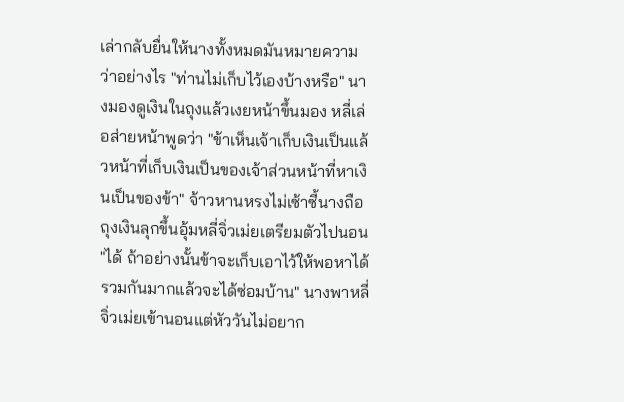เล่ากลับยื่นให้นางทั้งหมดมันหมายความว่าอย่างไร "ท่านไม่เก็บไว้เองบ้างหรือ" นางมองดูเงินในถุงแล้วเงยหน้าขึ้นมอง หลี่เล่อส่ายหน้าพูดว่า "ข้าเห็นเจ้าเก็บเงินเป็นแล้วหน้าที่เก็บเงินเป็นของเจ้าส่วนหน้าที่หาเงินเป็นของข้า" จ้าวหานหรงไม่เซ้าซี้นางถือถุงเงินลุกขึ้นอุ้มหลี่จิ่วเม่ยเตรียมตัวไปนอน "ได้ ถ้าอย่างนั้นข้าจะเก็บเอาไว้ให้พอหาได้รวมกันมากแล้วจะได้ซ่อมบ้าน" นางพาหลี่จิ่วเม่ยเข้านอนแต่หัววันไม่อยาก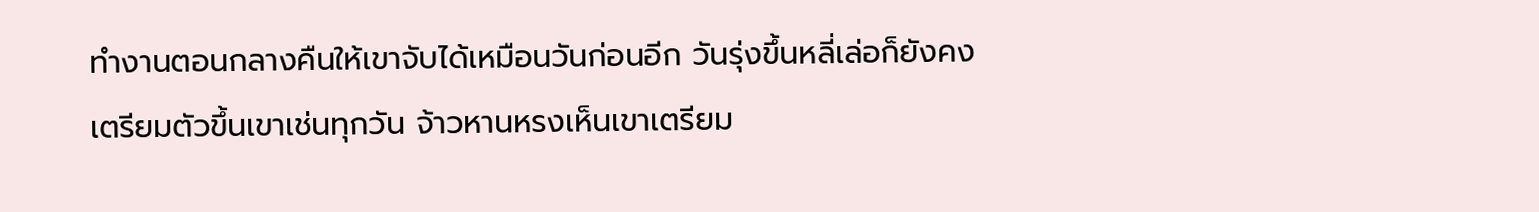ทำงานตอนกลางคืนให้เขาจับได้เหมือนวันก่อนอีก วันรุ่งขึ้นหลี่เล่อก็ยังคงเตรียมตัวขึ้นเขาเช่นทุกวัน จ้าวหานหรงเห็นเขาเตรียม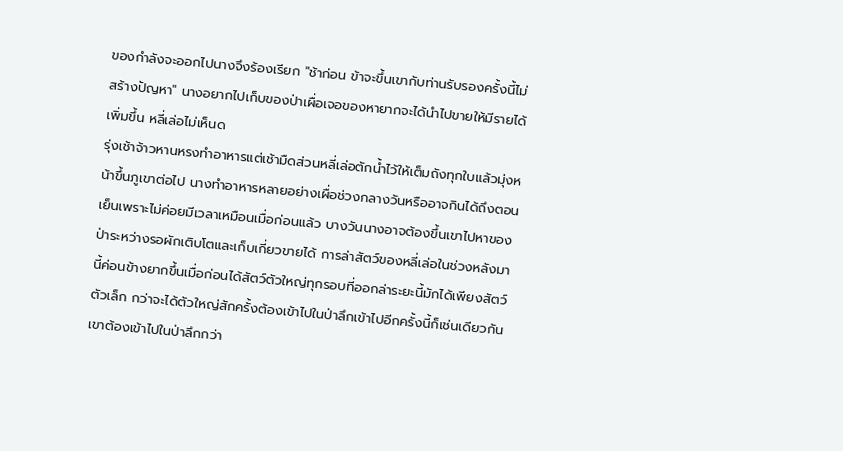ของกำลังจะออกไปนางจึงร้องเรียก "ช้าก่อน ข้าจะขึ้นเขากับท่านรับรองครั้งนี้ไม่สร้างปัญหา" นางอยากไปเก็บของป่าเผื่อเจอของหายากจะได้นำไปขายให้มีรายได้เพิ่มขึ้น หลี่เล่อไม่เห็นด
รุ่งเช้าจ้าวหานหรงทำอาหารแต่เช้ามืดส่วนหลี่เล่อตักน้ำไว้ให้เต็มถังทุกใบแล้วมุ่งหน้าขึ้นภูเขาต่อไป นางทำอาหารหลายอย่างเผื่อช่วงกลางวันหรืออาจกินได้ถึงตอนเย็นเพราะไม่ค่อยมีเวลาเหมือนเมื่อก่อนแล้ว บางวันนางอาจต้องขึ้นเขาไปหาของป่าระหว่างรอผักเติบโตและเก็บเกี่ยวขายได้ การล่าสัตว์ของหลี่เล่อในช่วงหลังมานี้ค่อนข้างยากขึ้นเมื่อก่อนได้สัตว์ตัวใหญ่ทุกรอบที่ออกล่าระยะนี้มักได้เพียงสัตว์ตัวเล็ก กว่าจะได้ตัวใหญ่สักครั้งต้องเข้าไปในป่าลึกเข้าไปอีกครั้งนี้ก็เช่นเดียวกันเขาต้องเข้าไปในป่าลึกกว่า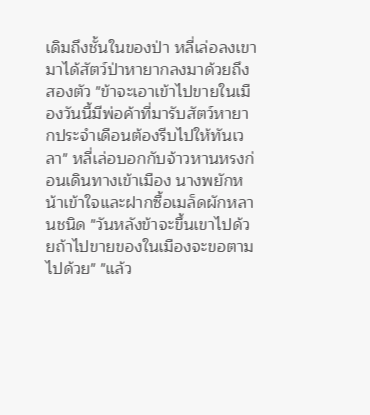เดิมถึงชั้นในของป่า หลี่เล่อลงเขามาได้สัตว์ป่าหายากลงมาด้วยถึงสองตัว "ข้าจะเอาเข้าไปขายในเมืองวันนี้มีพ่อค้าที่มารับสัตว์หายากประจำเดือนต้องรีบไปให้ทันเวลา" หลี่เล่อบอกกับจ้าวหานหรงก่อนเดินทางเข้าเมือง นางพยักหน้าเข้าใจและฝากซื้อเมล็ดผักหลานชนิด "วันหลังข้าจะขึ้นเขาไปด้วยถ้าไปขายของในเมืองจะขอตามไปด้วย" "แล้ว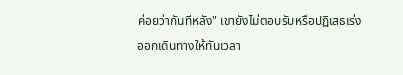ค่อยว่ากันทีหลัง" เขายังไม่ตอบรับหรือปฏิเสธเร่งออกเดินทางให้ทันเวลา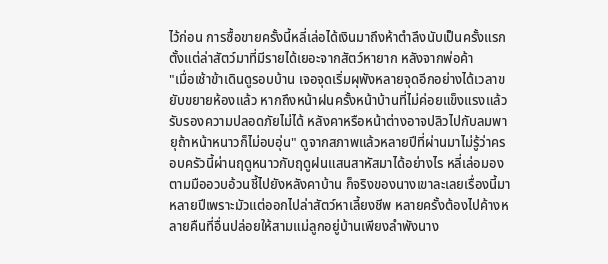ไว้ก่อน การซื้อขายครั้งนี้หลี่เล่อได้เงินมาถึงห้าตำลึงนับเป็นครั้งแรกตั้งแต่ล่าสัตว์มาที่มีรายได้เยอะจากสัตว์หายาก หลังจากพ่อค้า
"เมื่อเช้าข้าเดินดูรอบบ้าน เจอจุดเริ่มผุพังหลายจุดอีกอย่างได้เวลาขยับขยายห้องแล้ว หากถึงหน้าฝนครั้งหน้าบ้านที่ไม่ค่อยแข็งแรงแล้วรับรองความปลอดภัยไม่ได้ หลังคาหรือหน้าต่างอาจปลิวไปกับลมพายุถ้าหน้าหนาวก็ไม่อบอุ่น" ดูจากสภาพแล้วหลายปีที่ผ่านมาไม่รู้ว่าครอบครัวนี้ผ่านฤดูหนาวกับฤดูฝนแสนสาหัสมาได้อย่างไร หลี่เล่อมองตามมืออวบอ้วนชี้ไปยังหลังคาบ้าน ก็จริงของนางเขาละเลยเรื่องนี้มาหลายปีเพราะมัวแต่ออกไปล่าสัตว์หาเลี้ยงชีพ หลายครั้งต้องไปค้างหลายคืนที่อื่นปล่อยให้สามแม่ลูกอยู่บ้านเพียงลำพังนาง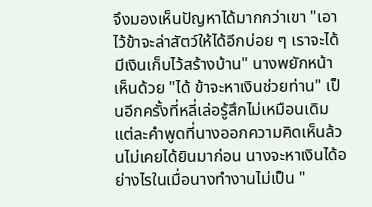จึงมองเห็นปัญหาได้มากกว่าเขา "เอาไว้ข้าจะล่าสัตว์ให้ได้อีกบ่อย ๆ เราจะได้มีเงินเก็บไว้สร้างบ้าน" นางพยักหน้าเห็นด้วย "ได้ ข้าจะหาเงินช่วยท่าน" เป็นอีกครั้งที่หลี่เล่อรู้สึกไม่เหมือนเดิมแต่ละคำพูดที่นางออกความคิดเห็นล้วนไม่เคยได้ยินมาก่อน นางจะหาเงินได้อย่างไรในเมื่อนางทำงานไม่เป็น "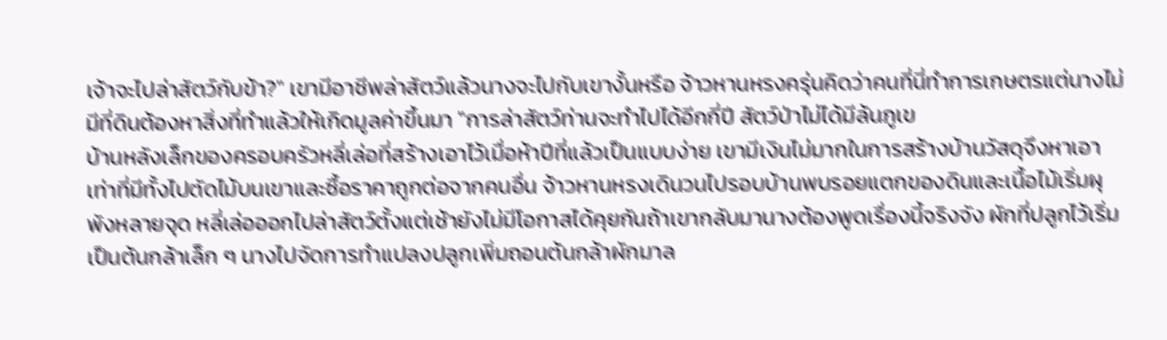เจ้าจะไปล่าสัตว์กับข้า?" เขามีอาชีพล่าสัตว์แล้วนางจะไปกับเขางั้นหรือ จ้าวหานหรงครุ่นคิดว่าคนที่นี่ทำการเกษตรแต่นางไม่มีที่ดินต้องหาสิ่งที่ทำแล้วให้เกิดมูลค่าขึ้นมา "การล่าสัตว์ท่านจะทำไปได้อีกกี่ปี สัตว์ป่าไม่ได้มีล้นภูเข
บ้านหลังเล็กของครอบครัวหลี่เล่อที่สร้างเอาไว้เมื่อห้าปีที่แล้วเป็นแบบง่าย เขามีเงินไม่มากในการสร้างบ้านวัสดุจึงหาเอาเท่าที่มีทั้งไปตัดไม้บนเขาและซื้อราคาถูกต่อจากคนอื่น จ้าวหานหรงเดินวนไปรอบบ้านพบรอยแตกของดินและเนื้อไม้เริ่มผุพังหลายจุด หลี่เล่อออกไปล่าสัตว์ตั้งแต่เช้ายังไม่มีโอกาสได้คุยกันถ้าเขากลับมานางต้องพูดเรื่องนี้จริงจัง ผักที่ปลูกไว้เริ่มเป็นต้นกล้าเล็ก ๆ นางไปจัดการทำแปลงปลูกเพิ่มถอนต้นกล้าผักมาล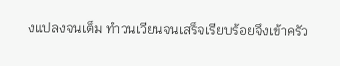งแปลงจนเต็ม ทำวนเวียนจนเสร็จเรียบร้อยจึงเข้าครัว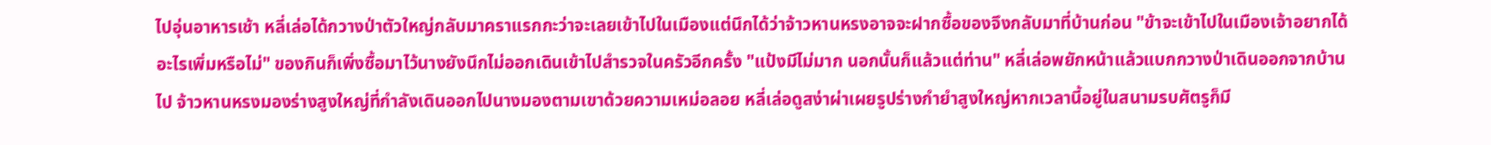ไปอุ่นอาหารเช้า หลี่เล่อได้กวางป่าตัวใหญ่กลับมาคราแรกกะว่าจะเลยเข้าไปในเมืองแต่นึกได้ว่าจ้าวหานหรงอาจจะฝากซื้อของจึงกลับมาที่บ้านก่อน "ข้าจะเข้าไปในเมืองเจ้าอยากได้อะไรเพิ่มหรือไม่" ของกินก็เพิ่งซื้อมาไว้นางยังนึกไม่ออกเดินเข้าไปสำรวจในครัวอีกครั้ง "แป้งมีไม่มาก นอกนั้นก็แล้วแต่ท่าน" หลี่เล่อพยักหน้าแล้วแบกกวางป่าเดินออกจากบ้านไป จ้าวหานหรงมองร่างสูงใหญ่ที่กำลังเดินออกไปนางมองตามเขาด้วยความเหม่อลอย หลี่เล่อดูสง่าผ่าเผยรูปร่างกำยำสูงใหญ่หากเวลานี้อยู่ในสนามรบศัตรูก็มี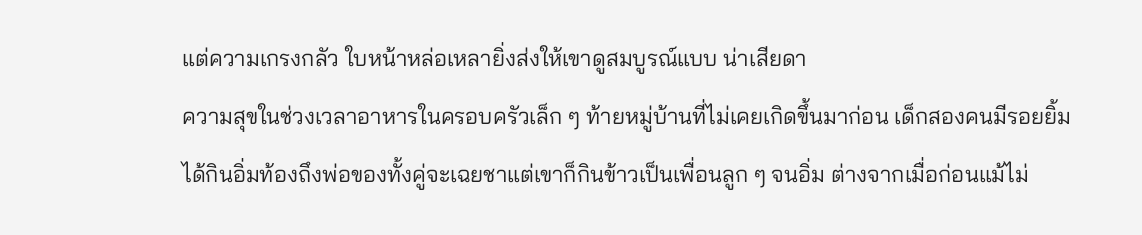แต่ความเกรงกลัว ใบหน้าหล่อเหลายิ่งส่งให้เขาดูสมบูรณ์แบบ น่าเสียดา
ความสุขในช่วงเวลาอาหารในครอบครัวเล็ก ๆ ท้ายหมู่บ้านที่ไม่เคยเกิดขึ้นมาก่อน เด็กสองคนมีรอยยิ้มได้กินอิ่มท้องถึงพ่อของทั้งคู่จะเฉยชาแต่เขาก็กินข้าวเป็นเพื่อนลูก ๆ จนอิ่ม ต่างจากเมื่อก่อนแม้ไม่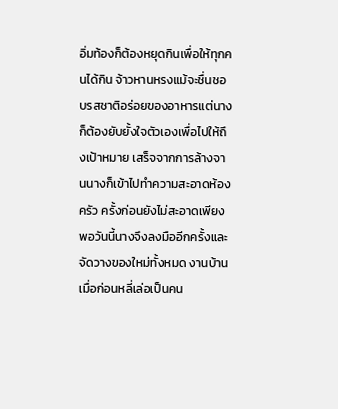อิ่มท้องก็ต้องหยุดกินเพื่อให้ทุกคนได้กิน จ้าวหานหรงแม้จะชื่นชอบรสชาติอร่อยของอาหารแต่นางก็ต้องยับยั้งใจตัวเองเพื่อไปให้ถึงเป้าหมาย เสร็จจากการล้างจานนางก็เข้าไปทำความสะอาดห้องครัว ครั้งก่อนยังไม่สะอาดเพียงพอวันนี้นางจึงลงมืออีกครั้งและจัดวางของใหม่ทั้งหมด งานบ้านเมื่อก่อนหลี่เล่อเป็นคน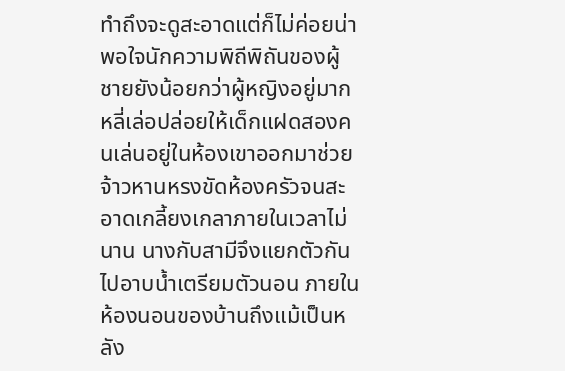ทำถึงจะดูสะอาดแต่ก็ไม่ค่อยน่าพอใจนักความพิถีพิถันของผู้ชายยังน้อยกว่าผู้หญิงอยู่มาก หลี่เล่อปล่อยให้เด็กแฝดสองคนเล่นอยู่ในห้องเขาออกมาช่วยจ้าวหานหรงขัดห้องครัวจนสะอาดเกลี้ยงเกลาภายในเวลาไม่นาน นางกับสามีจึงแยกตัวกันไปอาบน้ำเตรียมตัวนอน ภายในห้องนอนของบ้านถึงแม้เป็นหลัง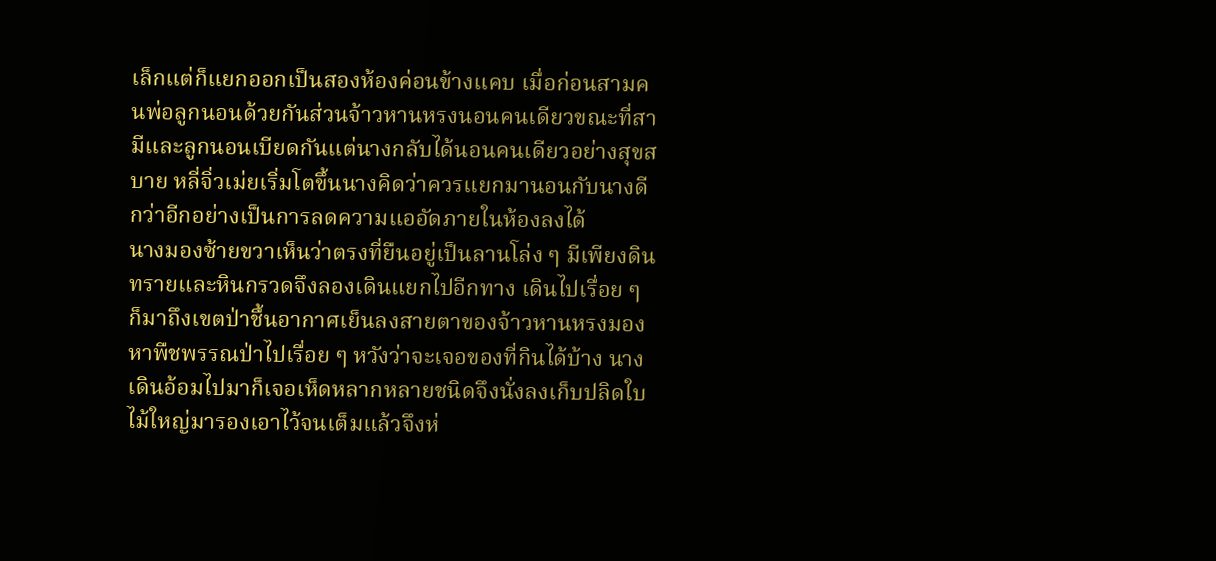เล็กแต่ก็แยกออกเป็นสองห้องค่อนข้างแคบ เมื่อก่อนสามคนพ่อลูกนอนด้วยกันส่วนจ้าวหานหรงนอนคนเดียวขณะที่สามีและลูกนอนเบียดกันแต่นางกลับได้นอนคนเดียวอย่างสุขสบาย หลี่จิ่วเม่ยเริ่มโตขึ้นนางคิดว่าควรแยกมานอนกับนางดีกว่าอีกอย่างเป็นการลดความแออัดภายในห้องลงได้
นางมองซ้ายขวาเห็นว่าตรงที่ยืนอยู่เป็นลานโล่ง ๆ มีเพียงดินทรายและหินกรวดจึงลองเดินแยกไปอีกทาง เดินไปเรื่อย ๆ ก็มาถึงเขตป่าชื้นอากาศเย็นลงสายตาของจ้าวหานหรงมองหาพืชพรรณป่าไปเรื่อย ๆ หวังว่าจะเจอของที่กินได้บ้าง นางเดินอ้อมไปมาก็เจอเห็ดหลากหลายชนิดจึงนั่งลงเก็บปลิดใบไม้ใหญ่มารองเอาไว้จนเต็มแล้วจึงห่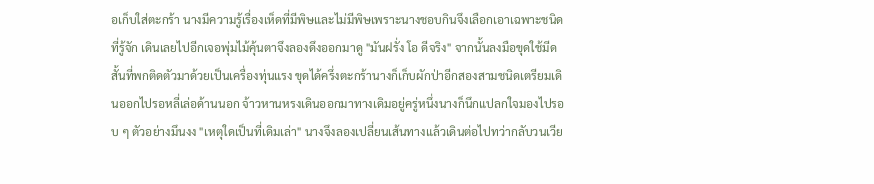อเก็บใส่ตะกร้า นางมีความรู้เรื่องเห็ดที่มีพิษและไม่มีพิษเพราะนางชอบกินจึงเลือกเอาเฉพาะชนิดที่รู้จัก เดินเลยไปอีกเจอพุ่มไม้คุ้นตาจึงลองดึงออกมาดู "มันฝรั่ง โอ ดีจริง" จากนั้นลงมือขุดใช้มีดสั้นที่พกติดตัวมาด้วยเป็นเครื่องทุ่นแรง ขุดได้ครึ่งตะกร้านางก็เก็บผักป่าอีกสองสามชนิดเตรียมเดินออกไปรอหลี่เล่อด้านนอก จ้าวหานหรงเดินออกมาทางเดิมอยู่ครู่หนึ่งนางก็นึกแปลกใจมองไปรอบ ๆ ตัวอย่างมึนงง "เหตุใดเป็นที่เดิมเล่า" นางจึงลองเปลี่ยนเส้นทางแล้วเดินต่อไปทว่ากลับวนเวีย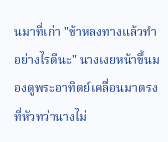นมาที่เก่า "ข้าหลงทางแล้วทำอย่างไรดีนะ" นางเงยหน้าขึ้นมองดูพระอาทิตย์เคลื่อนมาตรงที่หัวทว่านางไม่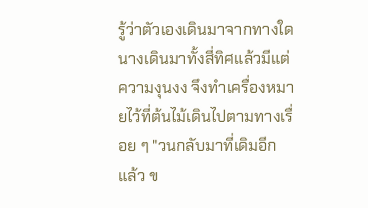รู้ว่าตัวเองเดินมาจากทางใดนางเดินมาทั้งสี่ทิศแล้วมีแต่ความงุนงง จึงทำเครื่องหมายไว้ที่ต้นไม้เดินไปตามทางเรื่อย ๆ "วนกลับมาที่เดิมอีกแล้ว ข